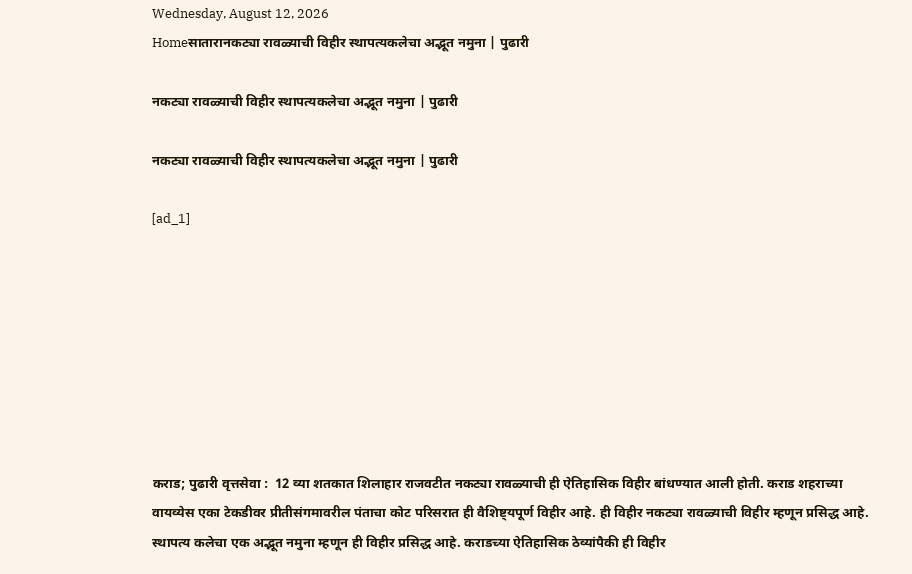Wednesday, August 12, 2026
Homeसातारानकट्या रावळ्याची विहीर स्थापत्यकलेचा अद्भूत नमुना | पुढारी

नकट्या रावळ्याची विहीर स्थापत्यकलेचा अद्भूत नमुना | पुढारी

नकट्या रावळ्याची विहीर स्थापत्यकलेचा अद्भूत नमुना | पुढारी

[ad_1]








कराड; पुढारी वृत्तसेवा :  12 व्या शतकात शिलाहार राजवटीत नकट्या रावळ्याची ही ऐतिहासिक विहीर बांधण्यात आली होती. कराड शहराच्या वायव्येस एका टेकडीवर प्रीतीसंगमावरील पंताचा कोट परिसरात ही वैशिष्ट्यपूर्ण विहीर आहे. ही विहीर नकट्या रावळ्याची विहीर म्हणून प्रसिद्ध आहे. स्थापत्य कलेचा एक अद्भूत नमुना म्हणून ही विहीर प्रसिद्ध आहे. कराडच्या ऐतिहासिक ठेव्यांपैकी ही विहीर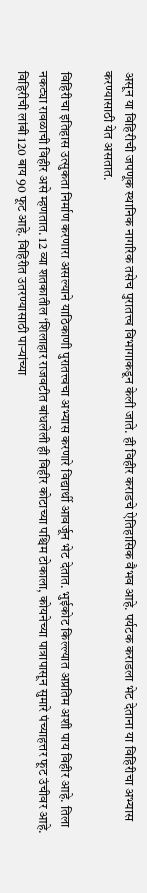असून या विहिरीची जपणूक स्थानिक नागरिक तसेच पुरातत्त्व विभागाकडून केली जाते. ही विहीर कराडचे ऐतिहासिक वैभव आहे. पर्यटक कराडला भेट देताना या विहिरीचा अभ्यास करण्यासाठी येत असतात.

विहिरीचा इतिहास उत्सुकता निर्माण करणारा असल्याने याठिकाणी पुरातत्त्वचा अभ्यास करणारे विद्यार्थी आवर्जून भेट देतात. भुईकोट किल्ल्यात अप्रतिम अशी पाय विहीर आहे. तिला नकट्या रावळाची विहीर असे म्हणतात. 12 व्या शतकातील ‘शिलाहार राजवटीत बांधलेली ही विहीर कोटाच्या पश्चिम टोकाला, कोयनेच्या पात्रापासून सुमारे पंच्याहत्तर फूट उंचीवर आहे. विहिरीची लांबी 120 बाय 90 फूट आहे. विहिरीत उतरण्यासाठी पार्‍यांच्या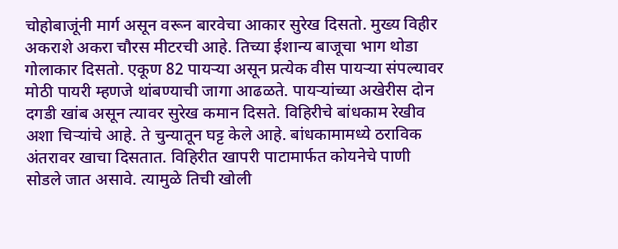चोहोबाजूंनी मार्ग असून वरून बारवेचा आकार सुरेख दिसतो. मुख्य विहीर अकराशे अकरा चौरस मीटरची आहे. तिच्या ईशान्य बाजूचा भाग थोडा गोलाकार दिसतो. एकूण 82 पायर्‍या असून प्रत्येक वीस पायर्‍या संपल्यावर मोठी पायरी म्हणजे थांबण्याची जागा आढळते. पायर्‍यांच्या अखेरीस दोन दगडी खांब असून त्यावर सुरेख कमान दिसते. विहिरीचे बांधकाम रेखीव अशा चिर्‍यांचे आहे. ते चुन्यातून घट्ट केले आहे. बांधकामामध्ये ठराविक अंतरावर खाचा दिसतात. विहिरीत खापरी पाटामार्फत कोयनेचे पाणी सोडले जात असावे. त्यामुळे तिची खोली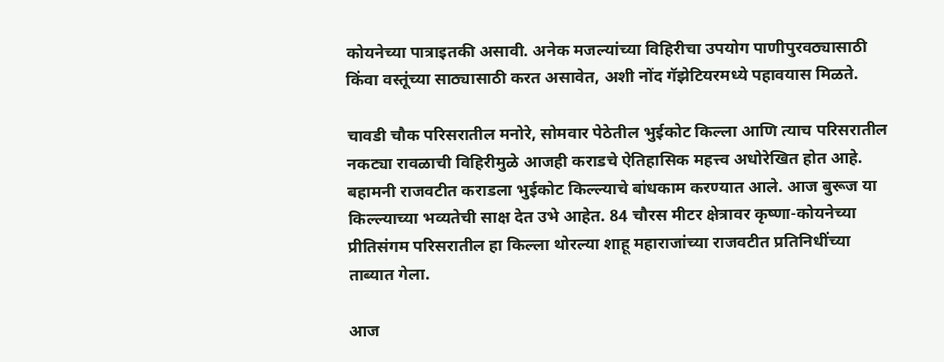कोयनेच्या पात्राइतकी असावी. अनेक मजल्यांच्या विहिरीचा उपयोग पाणीपुरवठ्यासाठी किंवा वस्तूंच्या साठ्यासाठी करत असावेत, अशी नोंद गॅझेटियरमध्ये पहावयास मिळते.

चावडी चौक परिसरातील मनोरे, सोमवार पेठेतील भुईकोट किल्ला आणि त्याच परिसरातील नकट्या रावळाची विहिरीमुळे आजही कराडचे ऐतिहासिक महत्त्व अधोरेखित होत आहे. बहामनी राजवटीत कराडला भुईकोट किल्ल्याचे बांधकाम करण्यात आले. आज बुरूज या किल्ल्याच्या भव्यतेची साक्ष देत उभे आहेत. 84 चौरस मीटर क्षेत्रावर कृष्णा-कोयनेच्या प्रीतिसंगम परिसरातील हा किल्ला थोरल्या शाहू महाराजांच्या राजवटीत प्रतिनिधींच्या ताब्यात गेला.

आज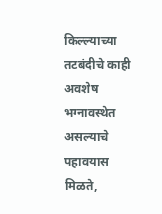किल्ल्याच्या तटबंदीचे काही अवशेष भग्नावस्थेत असल्याचे पहावयास मिळते,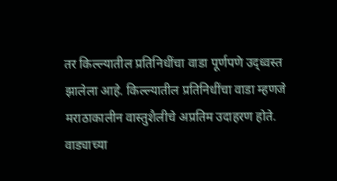तर किल्ल्यातील प्रतिनिधींचा वाडा पूर्णपणे उद्ध्वस्त झालेला आहे. किल्ल्यातील प्रतिनिधींचा वाडा म्हणजे मराठाकालीन वास्तुशैलीचे अप्रतिम उदाहरण होते. वाड्याच्या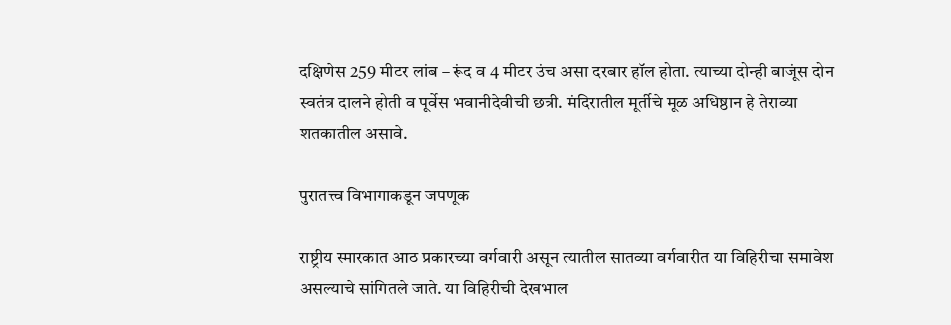दक्षिणेस 259 मीटर लांब – रूंद व 4 मीटर उंच असा दरबार हॉल होता. त्याच्या दोन्ही बाजूंस दोन स्वतंत्र दालने होती व पूर्वेस भवानीदेवीची छत्री. मंदिरातील मूर्तीचे मूळ अधिष्ठान हे तेराव्या शतकातील असावे.

पुरातत्त्व विभागाकडून जपणूक

राष्ट्रीय स्मारकात आठ प्रकारच्या वर्गवारी असून त्यातील सातव्या वर्गवारीत या विहिरीचा समावेश असल्याचे सांगितले जाते. या विहिरीची देखभाल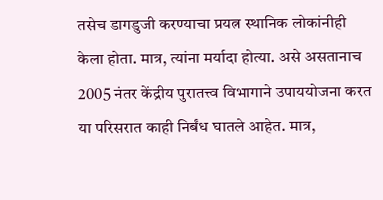तसेच डागडुजी करण्याचा प्रयत्न स्थानिक लोकांनीही केला होता. मात्र, त्यांना मर्यादा होत्या. असे असतानाच 2005 नंतर केंद्रीय पुरातत्त्व विभागाने उपाययोजना करत या परिसरात काही निर्बंध घातले आहेत. मात्र,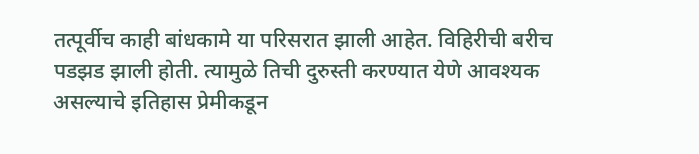तत्पूर्वीच काही बांधकामे या परिसरात झाली आहेत. विहिरीची बरीच पडझड झाली होती. त्यामुळे तिची दुरुस्ती करण्यात येणे आवश्यक असल्याचे इतिहास प्रेमीकडून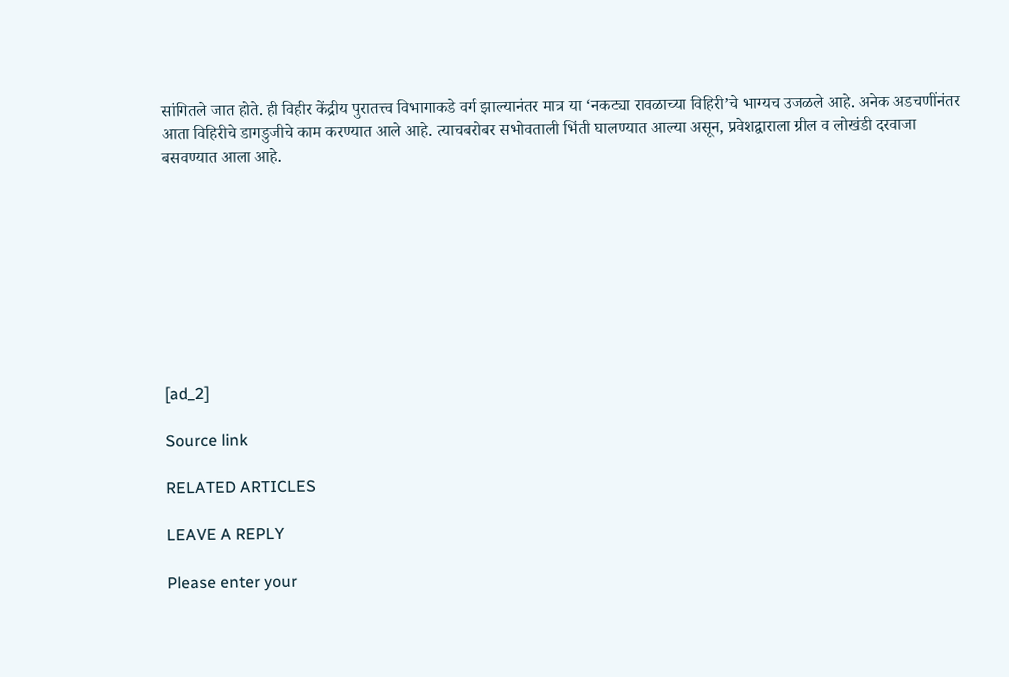सांगितले जात होते. ही विहीर केंद्रीय पुरातत्त्व विभागाकडे वर्ग झाल्यानंतर मात्र या ‘नकट्या रावळाच्या विहिरी’चे भाग्यच उजळले आहे. अनेक अडचणींनंतर आता विहिरीचे डागडुजीचे काम करण्यात आले आहे. त्याचबरोबर सभोवताली भिंती घालण्यात आल्या असून, प्रवेशद्वाराला ग्रील व लोखंडी दरवाजा बसवण्यात आला आहे.









[ad_2]

Source link

RELATED ARTICLES

LEAVE A REPLY

Please enter your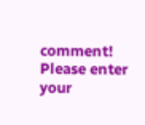comment!
Please enter your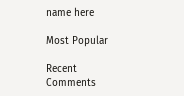name here

Most Popular

Recent Comments